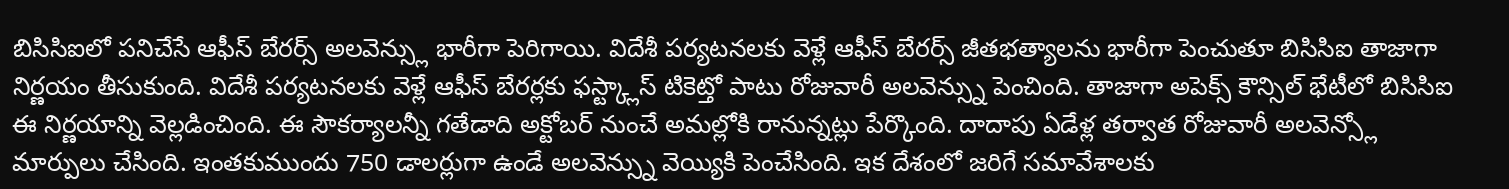బిసిసిఐలో పనిచేసే ఆఫీస్ బేరర్స్ అలవెన్స్లు భారీగా పెరిగాయి. విదేశీ పర్యటనలకు వెళ్లే ఆఫీస్ బేరర్స్ జీతభత్యాలను భారీగా పెంచుతూ బిసిసిఐ తాజాగా నిర్ణయం తీసుకుంది. విదేశీ పర్యటనలకు వెళ్లే ఆఫీస్ బేరర్లకు ఫస్ట్క్లాస్ టికెట్తో పాటు రోజువారీ అలవెన్స్ను పెంచింది. తాజాగా అపెక్స్ కౌన్సిల్ భేటీలో బిసిసిఐ ఈ నిర్ణయాన్ని వెల్లడించింది. ఈ సౌకర్యాలన్నీ గతేడాది అక్టోబర్ నుంచే అమల్లోకి రానున్నట్లు పేర్కొంది. దాదాపు ఏడేళ్ల తర్వాత రోజువారీ అలవెన్స్లో మార్పులు చేసింది. ఇంతకుముందు 750 డాలర్లుగా ఉండే అలవెన్స్ను వెయ్యికి పెంచేసింది. ఇక దేశంలో జరిగే సమావేశాలకు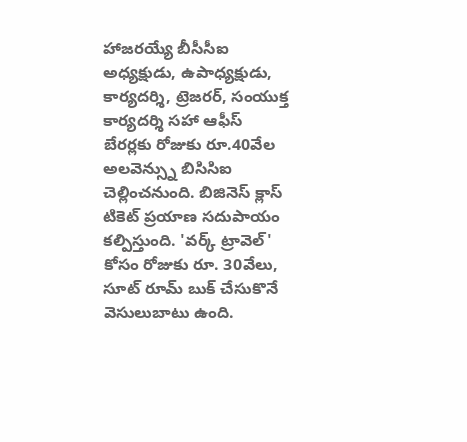హాజరయ్యే బీసీసీఐ అధ్యక్షుడు, ఉపాధ్యక్షుడు, కార్యదర్శి, ట్రెజరర్, సంయుక్త కార్యదర్శి సహా ఆఫీస్ బేరర్లకు రోజుకు రూ.40వేల అలవెన్స్ను బిసిసిఐ చెల్లించనుంది. బిజినెస్ క్లాస్ టికెట్ ప్రయాణ సదుపాయం కల్పిస్తుంది. 'వర్క్ ట్రావెల్' కోసం రోజుకు రూ. 30వేలు, సూట్ రూమ్ బుక్ చేసుకొనే వెసులుబాటు ఉంది.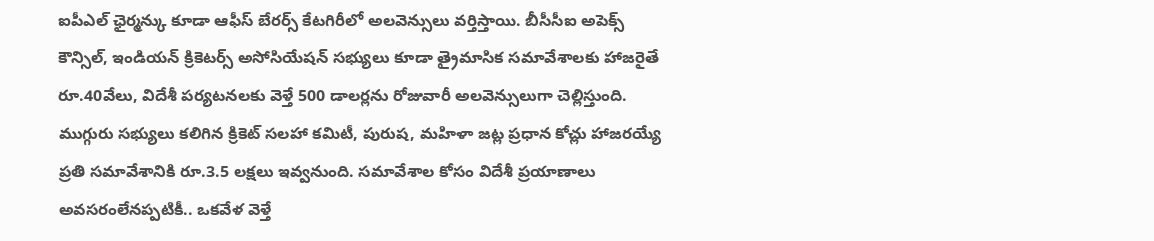ఐపీఎల్ ఛైర్మన్కు కూడా ఆఫీస్ బేరర్స్ కేటగిరీలో అలవెన్సులు వర్తిస్తాయి. బీసీసీఐ అపెక్స్ కౌన్సిల్, ఇండియన్ క్రికెటర్స్ అసోసియేషన్ సభ్యులు కూడా త్రైమాసిక సమావేశాలకు హాజరైతే రూ.40వేలు, విదేశీ పర్యటనలకు వెళ్తే 500 డాలర్లను రోజువారీ అలవెన్సులుగా చెల్లిస్తుంది. ముగ్గురు సభ్యులు కలిగిన క్రికెట్ సలహా కమిటీ, పురుష, మహిళా జట్ల ప్రధాన కోచ్లు హాజరయ్యే ప్రతి సమావేశానికి రూ.3.5 లక్షలు ఇవ్వనుంది. సమావేశాల కోసం విదేశీ ప్రయాణాలు అవసరంలేనప్పటికీ.. ఒకవేళ వెళ్తే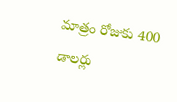మాత్రం రోజుకు 400 డాలర్లు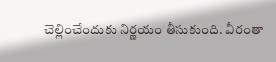చెల్లించేందుకు నిర్ణయం తీసుకుంది. వీరంతా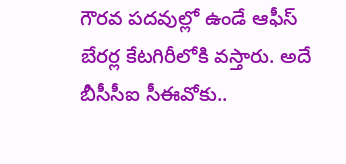గౌరవ పదవుల్లో ఉండే ఆఫీస్ బేరర్ల కేటగిరీలోకి వస్తారు. అదే బీసీసీఐ సీఈవోకు..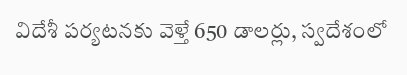విదేశీ పర్యటనకు వెళ్తే 650 డాలర్లు, స్వదేశంలో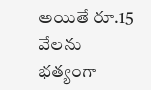అయితే రూ.15 వేలను భత్యంగా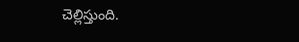చెల్లిస్తుంది.